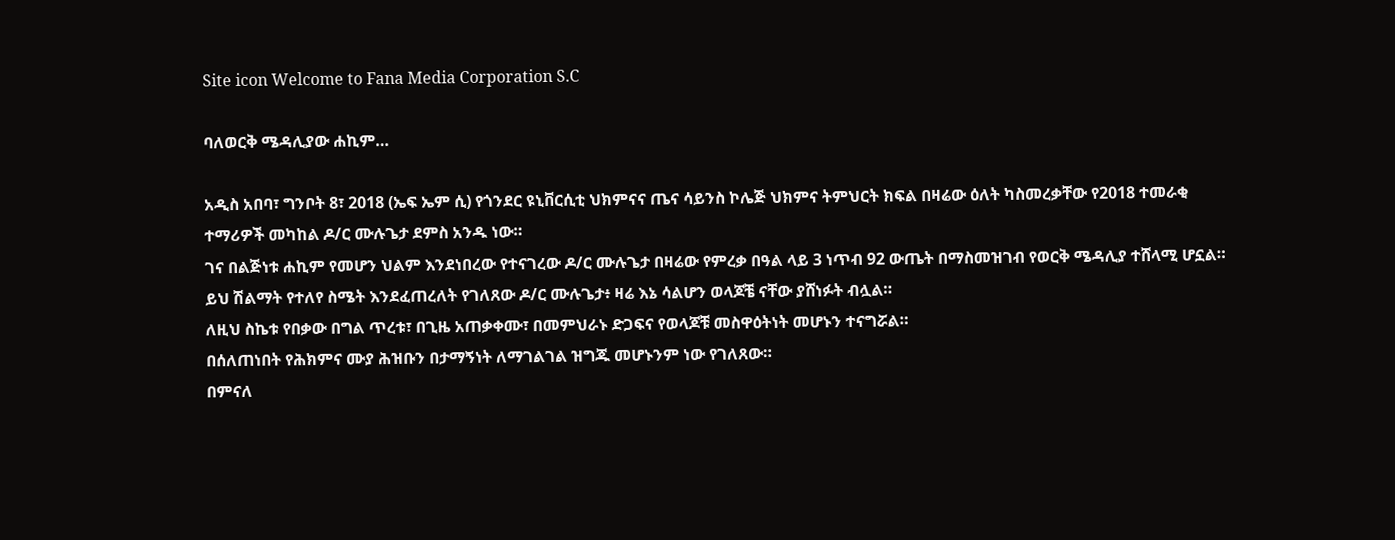Site icon Welcome to Fana Media Corporation S.C

ባለወርቅ ሜዳሊያው ሐኪም…

አዲስ አበባ፣ ግንቦት 8፣ 2018 (ኤፍ ኤም ሲ) የጎንደር ዩኒቨርሲቲ ህክምናና ጤና ሳይንስ ኮሌጅ ህክምና ትምህርት ክፍል በዛሬው ዕለት ካስመረቃቸው የ2018 ተመራቂ ተማሪዎች መካከል ዶ/ር ሙሉጌታ ደምስ አንዱ ነው።
ገና በልጅነቱ ሐኪም የመሆን ህልም እንደነበረው የተናገረው ዶ/ር ሙሉጌታ በዛሬው የምረቃ በዓል ላይ 3 ነጥብ 92 ውጤት በማስመዝገብ የወርቅ ሜዳሊያ ተሸላሚ ሆኗል።
ይህ ሽልማት የተለየ ስሜት እንደፈጠረለት የገለጸው ዶ/ር ሙሉጌታ፥ ዛሬ እኔ ሳልሆን ወላጆቼ ናቸው ያሸነፉት ብሏል።
ለዚህ ስኬቱ የበቃው በግል ጥረቱ፣ በጊዜ አጠቃቀሙ፣ በመምህራኑ ድጋፍና የወላጆቹ መስዋዕትነት መሆኑን ተናግሯል።
በሰለጠነበት የሕክምና ሙያ ሕዝቡን በታማኝነት ለማገልገል ዝግጁ መሆኑንም ነው የገለጸው።
በምናለ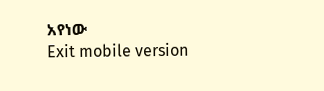አየነው
Exit mobile version